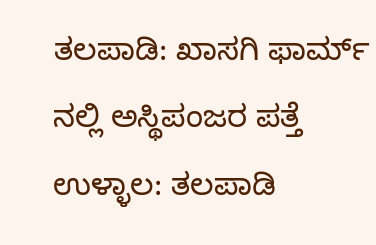ತಲಪಾಡಿ: ಖಾಸಗಿ ಫಾರ್ಮ್ ನಲ್ಲಿ ಅಸ್ಥಿಪಂಜರ ಪತ್ತೆ
ಉಳ್ಳಾಲ: ತಲಪಾಡಿ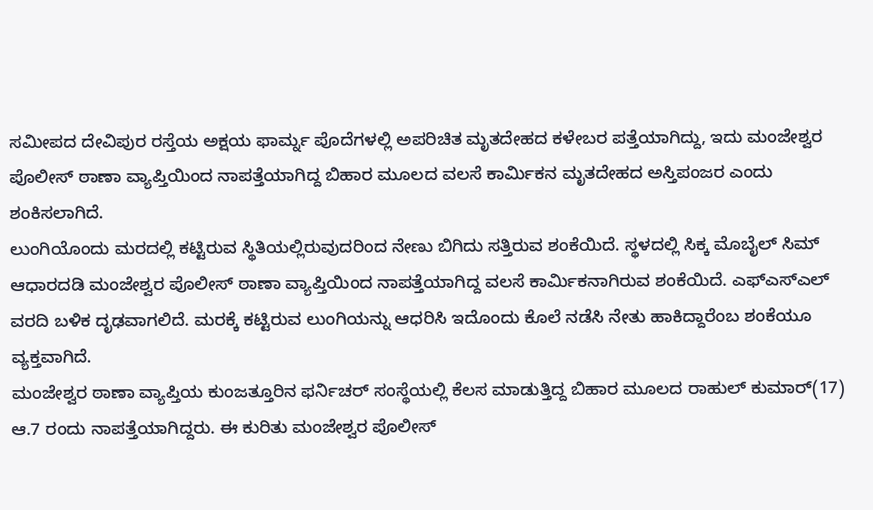ಸಮೀಪದ ದೇವಿಪುರ ರಸ್ತೆಯ ಅಕ್ಷಯ ಫಾರ್ಮ್ನ ಪೊದೆಗಳಲ್ಲಿ ಅಪರಿಚಿತ ಮೃತದೇಹದ ಕಳೇಬರ ಪತ್ತೆಯಾಗಿದ್ದು, ಇದು ಮಂಜೇಶ್ವರ ಪೊಲೀಸ್ ಠಾಣಾ ವ್ಯಾಪ್ತಿಯಿಂದ ನಾಪತ್ತೆಯಾಗಿದ್ದ ಬಿಹಾರ ಮೂಲದ ವಲಸೆ ಕಾರ್ಮಿಕನ ಮೃತದೇಹದ ಅಸ್ತಿಪಂಜರ ಎಂದು ಶಂಕಿಸಲಾಗಿದೆ.
ಲುಂಗಿಯೊಂದು ಮರದಲ್ಲಿ ಕಟ್ಟಿರುವ ಸ್ಥಿತಿಯಲ್ಲಿರುವುದರಿಂದ ನೇಣು ಬಿಗಿದು ಸತ್ತಿರುವ ಶಂಕೆಯಿದೆ. ಸ್ಥಳದಲ್ಲಿ ಸಿಕ್ಕ ಮೊಬೈಲ್ ಸಿಮ್ ಆಧಾರದಡಿ ಮಂಜೇಶ್ವರ ಪೊಲೀಸ್ ಠಾಣಾ ವ್ಯಾಪ್ತಿಯಿಂದ ನಾಪತ್ತೆಯಾಗಿದ್ದ ವಲಸೆ ಕಾರ್ಮಿಕನಾಗಿರುವ ಶಂಕೆಯಿದೆ. ಎಫ್ಎಸ್ಎಲ್ ವರದಿ ಬಳಿಕ ದೃಢವಾಗಲಿದೆ. ಮರಕ್ಕೆ ಕಟ್ಟಿರುವ ಲುಂಗಿಯನ್ನು ಆಧರಿಸಿ ಇದೊಂದು ಕೊಲೆ ನಡೆಸಿ ನೇತು ಹಾಕಿದ್ದಾರೆಂಬ ಶಂಕೆಯೂ ವ್ಯಕ್ತವಾಗಿದೆ.
ಮಂಜೇಶ್ವರ ಠಾಣಾ ವ್ಯಾಪ್ತಿಯ ಕುಂಜತ್ತೂರಿನ ಫರ್ನಿಚರ್ ಸಂಸ್ಥೆಯಲ್ಲಿ ಕೆಲಸ ಮಾಡುತ್ತಿದ್ದ ಬಿಹಾರ ಮೂಲದ ರಾಹುಲ್ ಕುಮಾರ್(17) ಆ.7 ರಂದು ನಾಪತ್ತೆಯಾಗಿದ್ದರು. ಈ ಕುರಿತು ಮಂಜೇಶ್ವರ ಪೊಲೀಸ್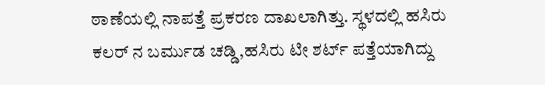ಠಾಣೆಯಲ್ಲಿ ನಾಪತ್ತೆ ಪ್ರಕರಣ ದಾಖಲಾಗಿತ್ತು. ಸ್ಥಳದಲ್ಲಿ ಹಸಿರು ಕಲರ್ ನ ಬರ್ಮುಡ ಚಡ್ಡಿ,ಹಸಿರು ಟೀ ಶರ್ಟ್ ಪತ್ತೆಯಾಗಿದ್ದು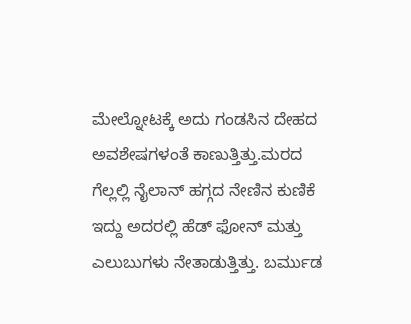ಮೇಲ್ನೋಟಕ್ಕೆ ಅದು ಗಂಡಸಿನ ದೇಹದ ಅವಶೇಷಗಳಂತೆ ಕಾಣುತ್ತಿತ್ತು.ಮರದ ಗೆಲ್ಲಲ್ಲಿ ನೈಲಾನ್ ಹಗ್ಗದ ನೇಣಿನ ಕುಣಿಕೆ ಇದ್ದು ಅದರಲ್ಲಿ ಹೆಡ್ ಫೋನ್ ಮತ್ತು ಎಲುಬುಗಳು ನೇತಾಡುತ್ತಿತ್ತು. ಬರ್ಮುಡ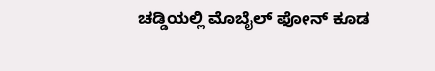ಚಡ್ಡಿಯಲ್ಲಿ ಮೊಬೈಲ್ ಫೋನ್ ಕೂಡ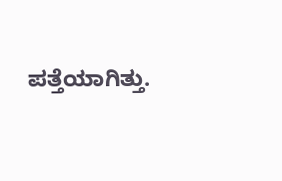ಪತ್ತೆಯಾಗಿತ್ತು.